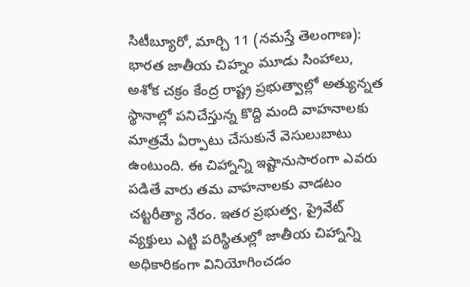సిటీబ్యూరో, మార్చి 11 (నమస్తే తెలంగాణ): భారత జాతీయ చిహ్నం మూడు సింహాలు, అశోక చక్రం కేంద్ర రాష్ట్ర ప్రభుత్వాల్లో అత్యున్నత స్థానాల్లో పనిచేస్తున్న కొద్ది మంది వాహనాలకు మాత్రమే ఏర్పాటు చేసుకునే వెసులుబాటు ఉంటుంది. ఈ చిహ్నాన్ని ఇష్టానుసారంగా ఎవరు పడితే వారు తమ వాహనాలకు వాడటం చట్టరీత్యా నేరం. ఇతర ప్రభుత్వ, ప్రైవేట్ వ్యక్తులు ఎట్టి పరిస్థితుల్లో జాతీయ చిహ్నాన్ని అధికారికంగా వినియోగించడం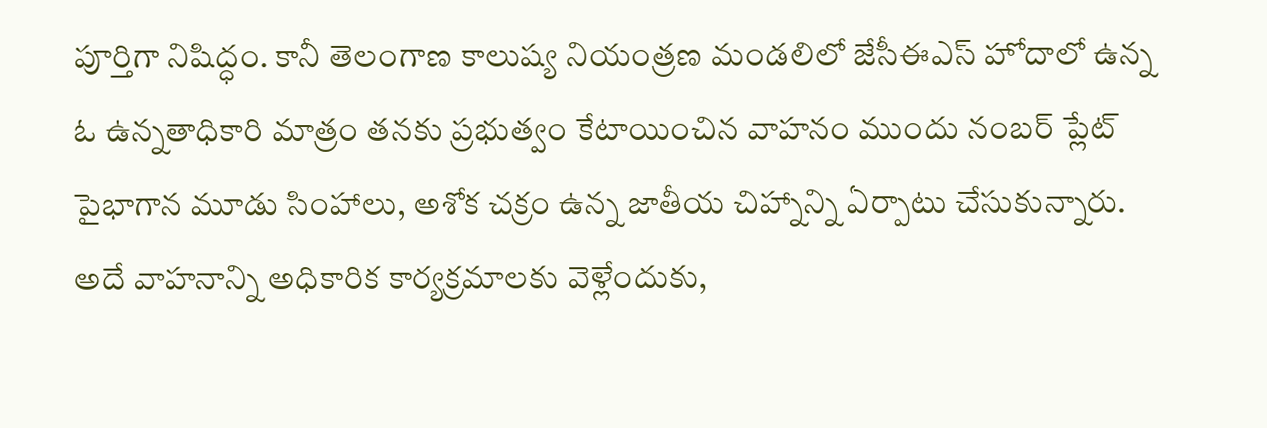పూర్తిగా నిషిద్ధం. కానీ తెలంగాణ కాలుష్య నియంత్రణ మండలిలో జేసీఈఎస్ హోదాలో ఉన్న ఓ ఉన్నతాధికారి మాత్రం తనకు ప్రభుత్వం కేటాయించిన వాహనం ముందు నంబర్ ప్లేట్ పైభాగాన మూడు సింహాలు, అశోక చక్రం ఉన్న జాతీయ చిహ్నాన్ని ఏర్పాటు చేసుకున్నారు.
అదే వాహనాన్ని అధికారిక కార్యక్రమాలకు వెళ్లేందుకు,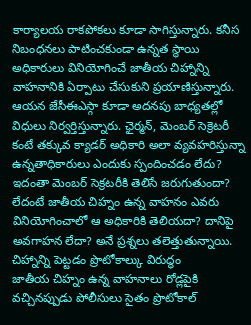కార్యాలయ రాకపోకలు కూడా సాగిస్తున్నారు. కనీస నిబంధనలు పాటించకుండా ఉన్నత స్థాయి అధికారులు వినియోగించే జాతీయ చిహ్నాన్ని వాహనానికి ఏర్పాటు చేసుకుని ప్రయాణిస్తున్నారు. ఆయన జేసీఈఎస్గా కూడా అదనపు బాధ్యతల్లో విధులు నిర్వర్తిస్తున్నారు. ఛైర్మన్, మెంబర్ సెక్రెటరీ కంటే తక్కువ క్యాడర్ అధికారి అలా వ్యవహరిస్తున్నా ఉన్నతాధికారులు ఎందుకు స్పందించడం లేదు? ఇదంతా మెంబర్ సెక్రటరీకి తెలిసే జరుగుతుందా? లేదంటే జాతీయ చిహ్నం ఉన్న వాహనం ఎవరు వినియోగించాలో ఆ అధికారికి తెలియదా? దానిపై అవగాహన లేదా? అనే ప్రశ్నలు తలెత్తుతున్నాయి.
చిహ్నాన్ని పెట్టడం ప్రొటోకాల్కు విరుద్ధం
జాతీయ చిహ్నం ఉన్న వాహనాలు రోడ్లపైకి వచ్చినప్పుడు పోలీసులు సైతం ప్రొటోకాల్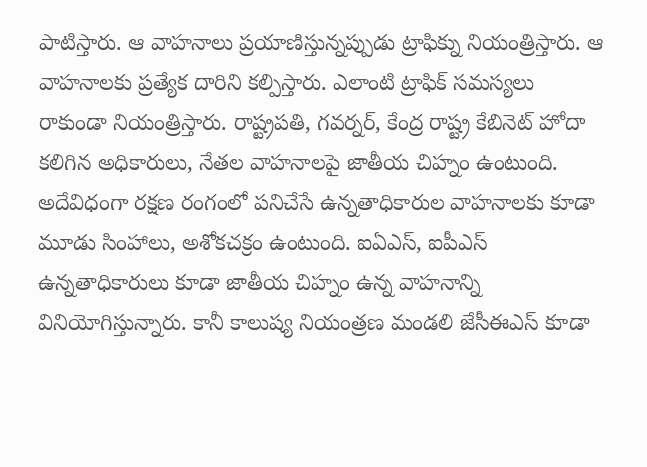పాటిస్తారు. ఆ వాహనాలు ప్రయాణిస్తున్నప్పుడు ట్రాఫిక్ను నియంత్రిస్తారు. ఆ వాహనాలకు ప్రత్యేక దారిని కల్పిస్తారు. ఎలాంటి ట్రాఫిక్ సమస్యలు రాకుండా నియంత్రిస్తారు. రాష్ట్రపతి, గవర్నర్, కేంద్ర రాష్ట్ర కేబినెట్ హోదా కలిగిన అధికారులు, నేతల వాహనాలపై జాతీయ చిహ్నం ఉంటుంది. అదేవిధంగా రక్షణ రంగంలో పనిచేసే ఉన్నతాధికారుల వాహనాలకు కూడా మూడు సింహాలు, అశోకచక్రం ఉంటుంది. ఐఏఎస్, ఐపీఎస్ ఉన్నతాధికారులు కూడా జాతీయ చిహ్నం ఉన్న వాహనాన్ని వినియోగిస్తున్నారు. కానీ కాలుష్య నియంత్రణ మండలి జేసీఈఎస్ కూడా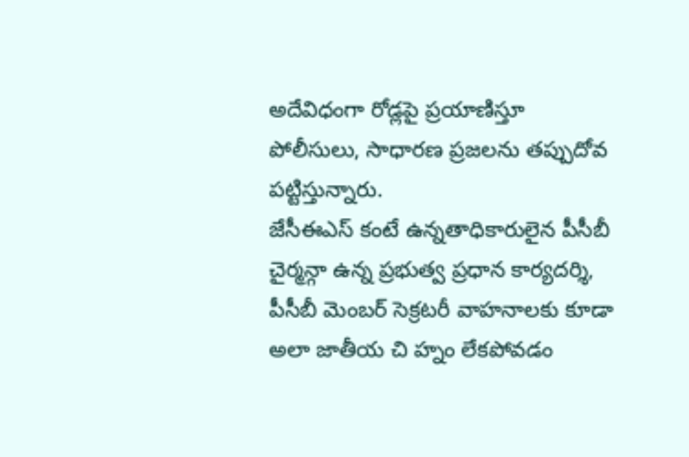అదేవిధంగా రోడ్లపై ప్రయాణిస్తూ పోలీసులు, సాధారణ ప్రజలను తప్పుదోవ పట్టిస్తున్నారు.
జేసీఈఎస్ కంటే ఉన్నతాధికారులైన పీసీబీ చైర్మన్గా ఉన్న ప్రభుత్వ ప్రధాన కార్యదర్శి, పీసీబీ మెంబర్ సెక్రటరీ వాహనాలకు కూడా అలా జాతీయ చి హ్నం లేకపోవడం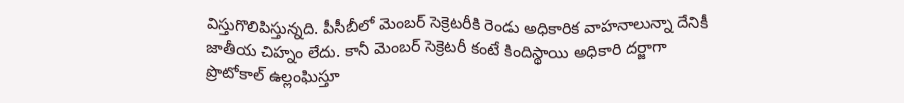విస్తుగొలిపిస్తున్నది. పీసీబీలో మెంబర్ సెక్రెటరీకి రెండు అధికారిక వాహనాలున్నా దేనికీ జాతీయ చిహ్నం లేదు. కానీ మెంబర్ సెక్రెటరీ కంటే కిందిస్థాయి అధికారి దర్జాగా ప్రొటోకాల్ ఉల్లంఘిస్తూ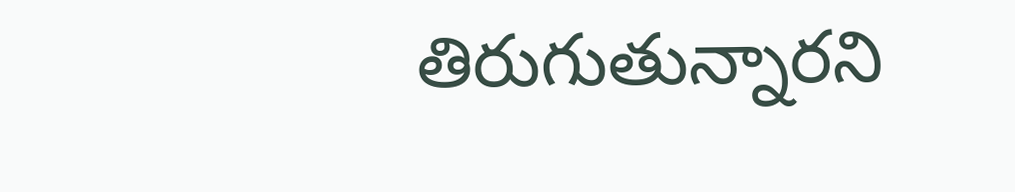తిరుగుతున్నారని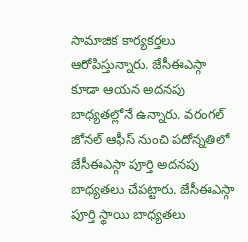సామాజిక కార్యకర్తలు ఆరోపిస్తున్నారు. జేసీఈఎస్గా కూడా ఆయన అదనపు బాధ్యతల్లోనే ఉన్నారు. వరంగల్ జోనల్ ఆఫీస్ నుంచి పదోన్నతిలో జేసీఈఎస్గా పూర్తి అదనపు బాధ్యతలు చేపట్టారు. జేసీఈఎస్గా పూర్తి స్థాయి బాధ్యతలు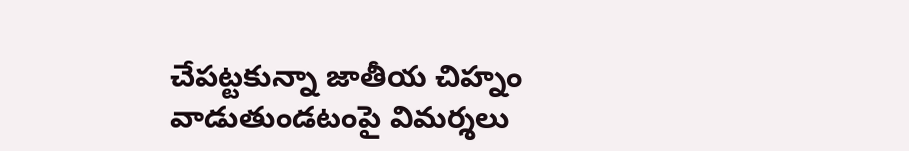చేపట్టకున్నా జాతీయ చిహ్నం వాడుతుండటంపై విమర్శలు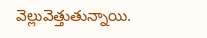వెల్లువెత్తుతున్నాయి.